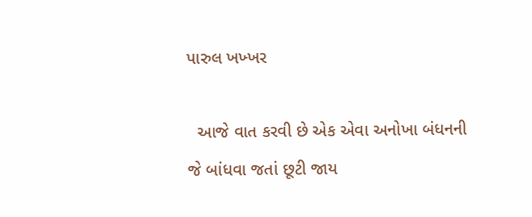પારુલ ખખ્ખર

  આજે વાત કરવી છે એક એવા અનોખા બંધનની જે બાંધવા જતાં છૂટી જાય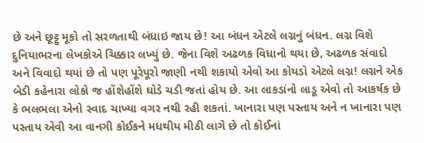છે અને છૂટ્ટુ મૂકો તો સરળતાથી બંધાઇ જાય છે! આ બંધન એટલે લગ્નનું બંધન. લગ્ન વિશે દુનિયાભરના લેખકોએ ચિક્કાર લખ્યું છે. જેના વિશે અઢળક વિધાનો થયા છે, અઢળક સંવાદો અને વિવાદો થયાં છે તો પણ પૂરેપૂરો જાણી નથી શકાયો એવો આ કોયડો એટલે લગ્ન! લગ્નને એક બેડી કહેનારા લોકો જ હોંશેહોંશે ઘોડે ચડી જતાં હોય છે. આ લાકડાંનો લાડૂ એવો તો આકર્ષક છે કે ભલભલા એનો સ્વાદ ચાખ્યા વગર નથી રહી શકતાં. ખાનારા પણ પસ્તાય અને ન ખાનારા પણ પસ્તાય એવી આ વાનગી કોઈકને મધથીય મીઠી લાગે છે તો કોઈનાં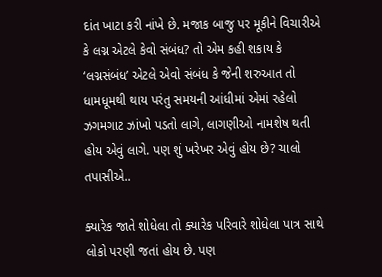દાંત ખાટા કરી નાંખે છે. મજાક બાજુ પર મૂકીને વિચારીએ કે લગ્ન એટલે કેવો સંબંધ? તો એમ કહી શકાય કે ‘લગ્નસંબંધ’ એટલે એવો સંબંધ કે જેની શરુઆત તો ધામધૂમથી થાય પરંતુ સમયની આંધીમાં એમાં રહેલો ઝગમગાટ ઝાંખો પડતો લાગે, લાગણીઓ નામશેષ થતી હોય એવું લાગે. પણ શું ખરેખર એવું હોય છે? ચાલો તપાસીએ..

ક્યારેક જાતે શોધેલા તો ક્યારેક પરિવારે શોધેલા પાત્ર સાથે લોકો પરણી જતાં હોય છે. પણ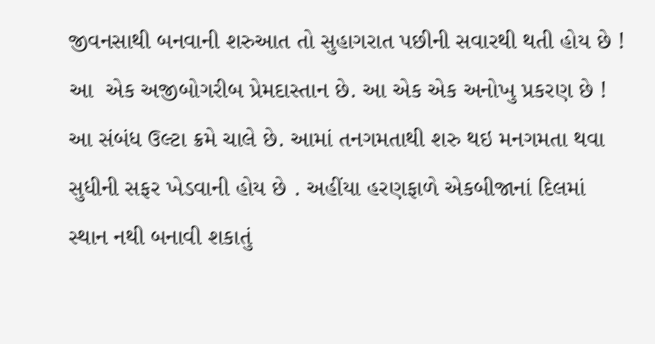જીવનસાથી બનવાની શરુઆત તો સુહાગરાત પછીની સવારથી થતી હોય છે ! આ  એક અજીબોગરીબ પ્રેમદાસ્તાન છે. આ એક એક અનોખુ પ્રકરણ છે ! આ સંબંધ ઉલ્ટા ક્રમે ચાલે છે. આમાં તનગમતાથી શરુ થઇ મનગમતા થવા સુધીની સફર ખેડવાની હોય છે . અહીંયા હરણફાળે એકબીજાનાં દિલમાં સ્થાન નથી બનાવી શકાતું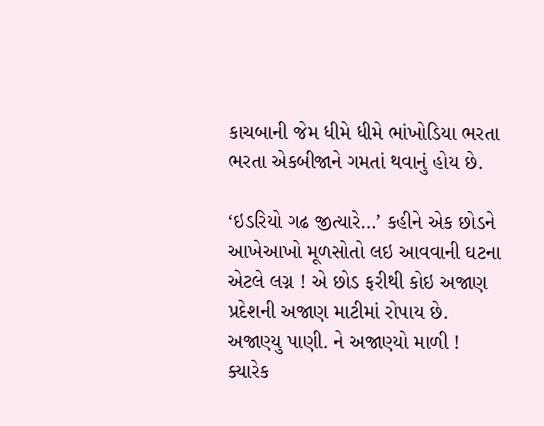કાચબાની જેમ ધીમે ધીમે ભાંખોડિયા ભરતા ભરતા એકબીજાને ગમતાં થવાનું હોય છે.

‘ઇડરિયો ગઢ જીત્યારે…’ કહીને એક છોડને આખેઆખો મૂળસોતો લઇ આવવાની ઘટના એટલે લગ્ન ! એ છોડ ફરીથી કોઇ અજાણ પ્રદેશની અજાણ માટીમાં રોપાય છે. અજાણ્યુ પાણી. ને અજાણ્યો માળી ! ક્યારેક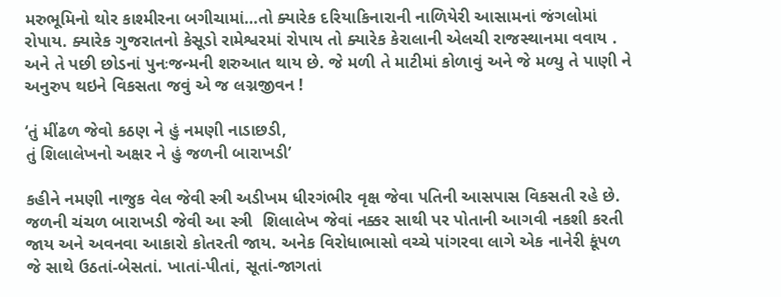મરુભૂમિનો થોર કાશ્મીરના બગીચામાં…તો ક્યારેક દરિયાકિનારાની નાળિયેરી આસામનાં જંગલોમાં રોપાય. ક્યારેક ગુજરાતનો કેસૂડો રામેશ્વરમાં રોપાય તો ક્યારેક કેરાલાની એલચી રાજસ્થાનમા વવાય . અને તે પછી છોડનાં પુનઃજન્મની શરુઆત થાય છે. જે મળી તે માટીમાં કોળાવું અને જે મળ્યુ તે પાણી ને અનુરુપ થઇને વિકસતા જવું એ જ લગ્નજીવન !

‘તું મીંઢળ જેવો કઠણ ને હું નમણી નાડાછડી,
તું શિલાલેખનો અક્ષર ને હું જળની બારાખડી’

કહીને નમણી નાજુક વેલ જેવી સ્ત્રી અડીખમ ધીરગંભીર વૃક્ષ જેવા પતિની આસપાસ વિકસતી રહે છે. જળની ચંચળ બારાખડી જેવી આ સ્ત્રી  શિલાલેખ જેવાં નક્કર સાથી પર પોતાની આગવી નકશી કરતી જાય અને અવનવા આકારો કોતરતી જાય. અનેક વિરોધાભાસો વચ્ચે પાંગરવા લાગે એક નાનેરી કૂંપળ  જે સાથે ઉઠતાં-બેસતાં. ખાતાં-પીતાં, સૂતાં-જાગતાં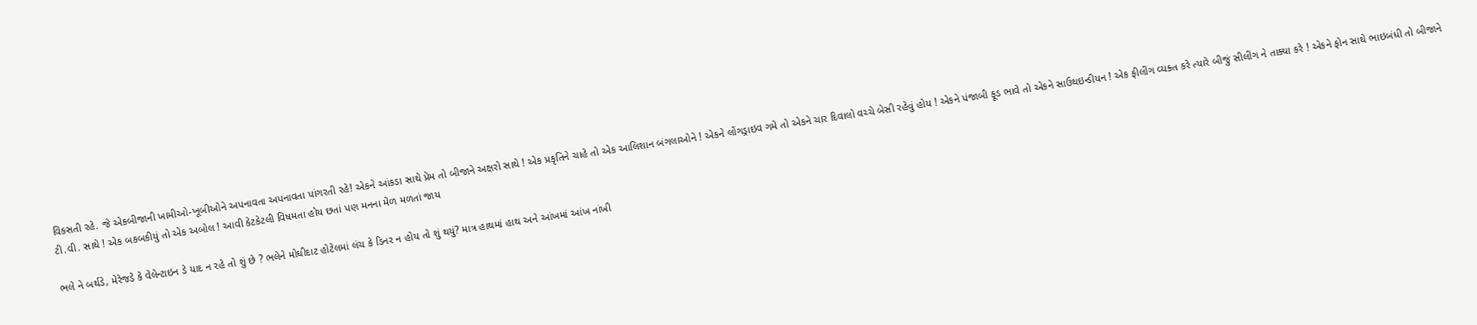વિકસતી રહે. જે એકબીજાની ખામીઓ-ખૂબીઓને અપનાવતા અપનાવતા પાંગરતી રહે! એકને આંકડા સાથે પ્રેમ તો બીજાને અક્ષરો સાથે ! એક પ્રકૃતિને ચાહે તો એક આલિશાન બંગલાઓને ! એકને લોંગડ્રાઇવ ગમે તો એકને ચાર દિવાલો વચ્ચે બેસી રહેવું હોય ! એકને પંજાબી ફૂડ ભાવે તો એકને સાઉથઇન્ડીયન ! એક ફીલીંગ વ્યક્ત કરે ત્યારે બીજું સીલીંગ ને તાક્યા કરે ! એકને ફોન સાથે ભાઇબંધી તો બીજાને ટી.વી. સાથે ! એક બકબકીયું તો એક અબોલ ! આવી કેટકેટલી વિષમતા હોય છતાં પણ મનના મેળ મળતાં જાય

ભલે ને બર્થડે, મેરેજડે કે વેલેન્ટાઇન ડે યાદ ન રહે તો શું છે ? ભલેને મોઘીદાટ હોટેલમાં લંચ કે ડિનર ન હોય તો શું થયું? માત્ર હાથમાં હાથ અને આંખમાં આંખ નાંખી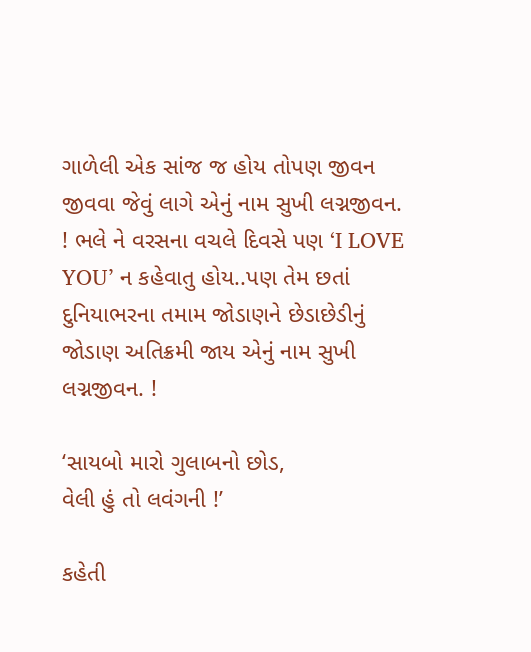ગાળેલી એક સાંજ જ હોય તોપણ જીવન જીવવા જેવું લાગે એનું નામ સુખી લગ્નજીવન.  ! ભલે ને વરસના વચલે દિવસે પણ ‘I LOVE YOU’ ન કહેવાતુ હોય..પણ તેમ છતાં દુનિયાભરના તમામ જોડાણને છેડાછેડીનું જોડાણ અતિક્રમી જાય એનું નામ સુખી લગ્નજીવન. !

‘સાયબો મારો ગુલાબનો છોડ,
વેલી હું તો લવંગની !’

કહેતી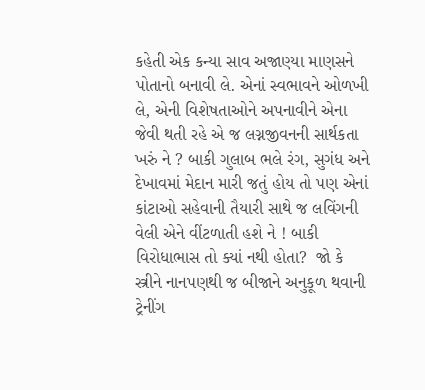કહેતી એક કન્યા સાવ અજાણ્યા માણસને પોતાનો બનાવી લે. એનાં સ્વભાવને ઓળખી લે, એની વિશેષતાઓને અપનાવીને એના જેવી થતી રહે એ જ લગ્નજીવનની સાર્થકતા ખરું ને ? બાકી ગુલાબ ભલે રંગ, સુગંધ અને દેખાવમાં મેદાન મારી જતું હોય તો પણ એનાં કાંટાઓ સહેવાની તૈયારી સાથે જ લવિંગની વેલી એને વીંટળાતી હશે ને ! બાકી વિરોધાભાસ તો ક્યાં નથી હોતા?  જો કે સ્ત્રીને નાનપણથી જ બીજાને અનુકૂળ થવાની ટ્રેનીંગ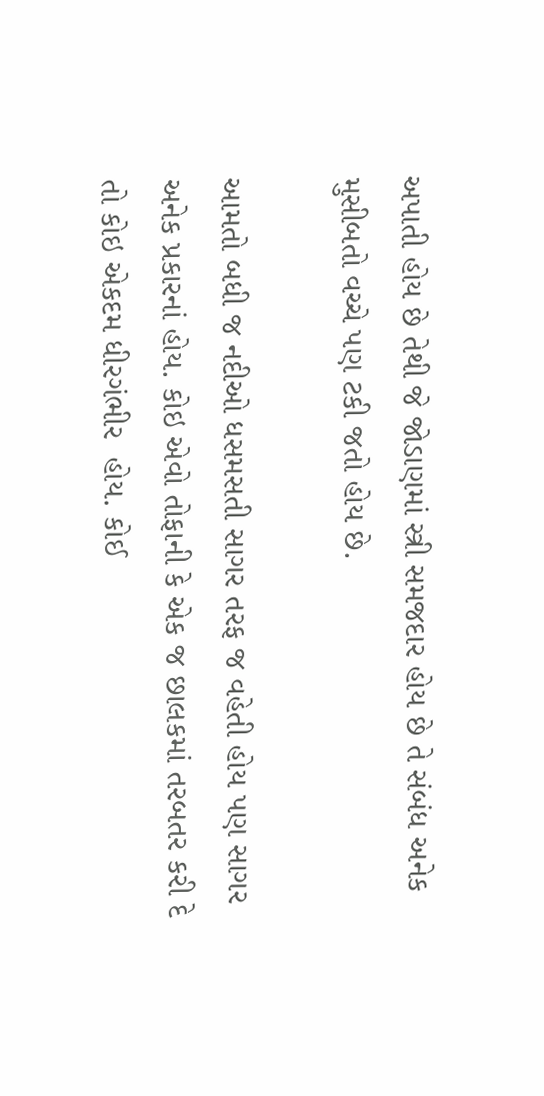અપાતી હોય છે તેથી જે જોડાણમાં સ્ત્રી સમજદાર હોય છે તે સંબંધ અનેક મુસીબતો વચ્ચે પણ ટકી જતો હોય છે.

આમતો બધી જ નદીઓ ધસમસતી સાગર તરફ જ વહેતી હોય પણ સાગર અનેક પ્રકારનાં હોય. કોઇ એવો તોફાની કે એક જ છાલકમાં તરબતર કરી દે  તો કોઇ એકદમ ધીરગંભીર  હોય. કોઈ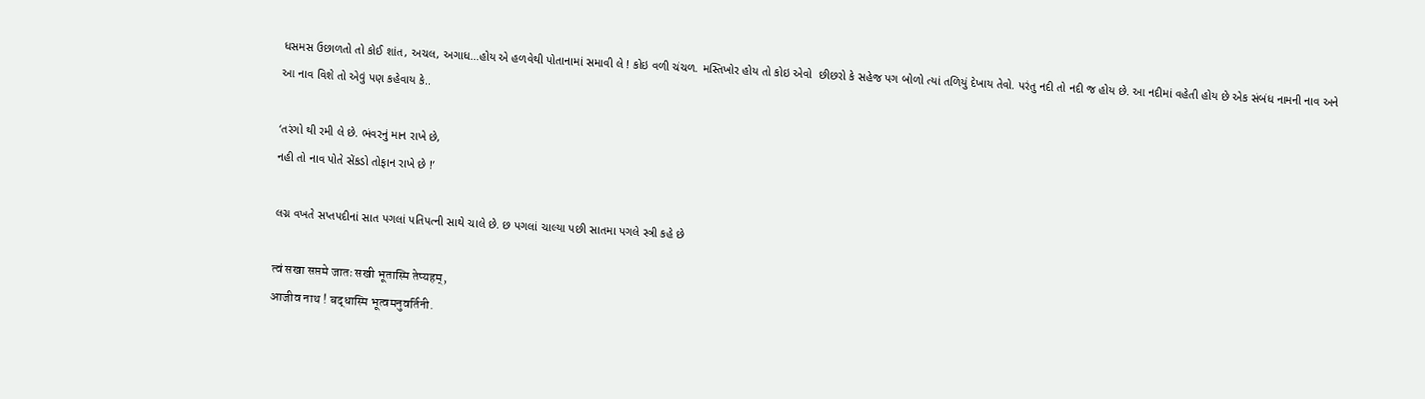ધસમસ ઉછાળતો તો કોઈ શાંત, અચલ, અગાધ…હોય એ હળવેથી પોતાનામાં સમાવી લે ! કોઇ વળી ચંચળ. મસ્તિખોર હોય તો કોઇ એવો  છીછરો કે સહેજ પગ બોળો ત્યાં તળિયું દેખાય તેવો. પરંતુ નદી તો નદી જ હોય છે. આ નદીમાં વહેતી હોય છે એક સંબંધ નામની નાવ અને આ નાવ વિશે તો એવું પણ કહેવાય કે..

‘તરંગો થી રમી લે છે. ભંવરનું માન રાખે છે,
નહી તો નાવ પોતે સેંકડો તોફાન રાખે છે !’

લગ્ન વખતે સપ્તપદીનાં સાત પગલાં પતિપત્ની સાથે ચાલે છે. છ પગલાં ચાલ્યા પછી સાતમા પગલે સ્ત્રી કહે છે

त्वं सखा सप्तमे जातः सखी भूतास्मि तेप्यहम्,
आजीव नाथ ! बद्धास्मि भूत्वमनुवर्तिनी.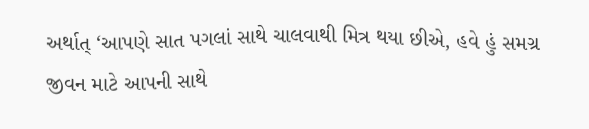અર્થાત્ ‘આપણે સાત પગલાં સાથે ચાલવાથી મિત્ર થયા છીએ, હવે હું સમગ્ર જીવન માટે આપની સાથે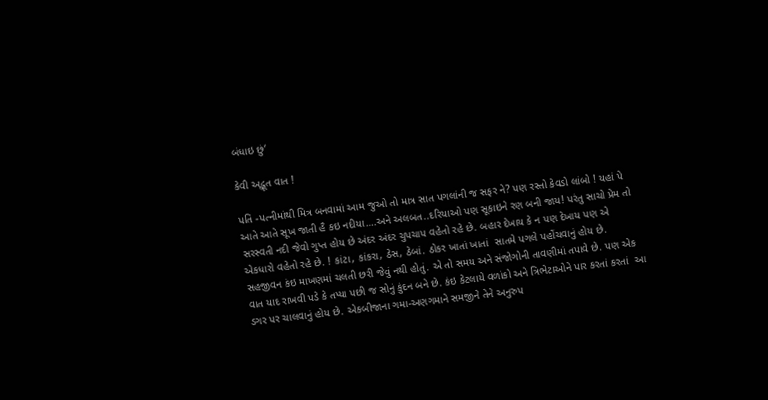બંધાઇ છું‘

કેવી અદ્ભૂત વાત !

પતિ -પત્નીમાંથી મિત્ર બનવામાં આમ જુઓ તો માત્ર સાત પગલાંની જ સફર ને? પણ રસ્તો કેવડો લાંબો ! યહાં પે આતે આતે સૂખ જાતી હૈ કઇ નદીયા….અને અલબત..દરિયાઓ પણ સૂકાઇને રણ બની જાય! પરંતુ સાચો પ્રેમ તો સરસ્વતી નદી જેવો ગુપ્ત હોય છે અંદર અંદર ચુપચાપ વહેતો રહે છે. બહાર દેખાય કે ન પણ દેખાય પણ એ એકધારો વહેતો રહે છે. ! કાંટા, કાંકરા, ઠેસ, ઠેબાં. ઠોકર ખાતાં ખાતાં  સાતમે પગલે પહોંચવાનું હોય છે. સહજીવન કંઇ માખણમાં ચલતી છરી જેવું નથી હોતું. એ તો સમય અને સંજોગોની તાવણીમાં તપાવે છે. પણ એક વાત યાદ રાખવી પડે કે તપ્યા પછી જ સોનું કુંદન બને છે. કંઇ કેટલાયે વળાંકો અને ત્રિભેટાઓને પાર કરતાં કરતાં  આ ડગર પર ચાલવાનું હોય છે. એકબીજાના ગમા-અણગમાને સમજીને તેને અનુરુપ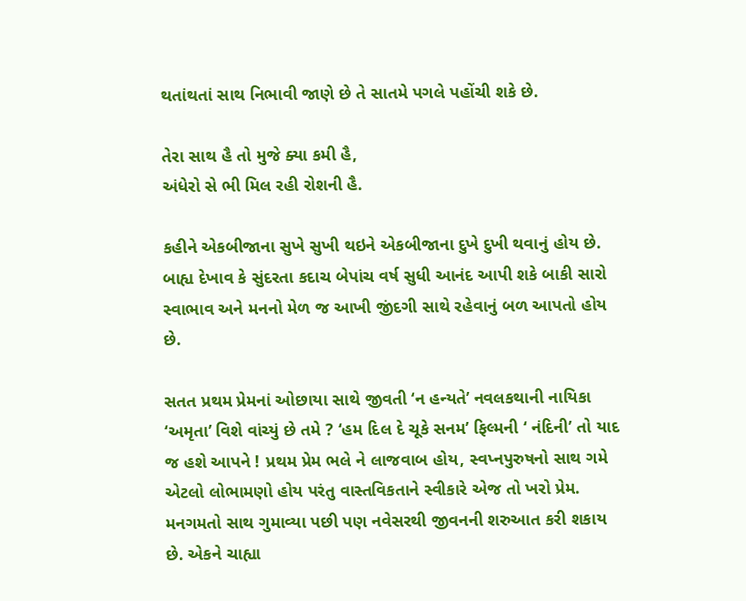થતાંથતાં સાથ નિભાવી જાણે છે તે સાતમે પગલે પહોંચી શકે છે.

તેરા સાથ હૈ તો મુજે ક્યા કમી હૈ,
અંધેરો સે ભી મિલ રહી રોશની હૈ.

કહીને એકબીજાના સુખે સુખી થઇને એકબીજાના દુખે દુખી થવાનું હોય છે. બાહ્ય દેખાવ કે સુંદરતા કદાચ બેપાંચ વર્ષ સુધી આનંદ આપી શકે બાકી સારો સ્વાભાવ અને મનનો મેળ જ આખી જીંદગી સાથે રહેવાનું બળ આપતો હોય છે.

સતત પ્રથમ પ્રેમનાં ઓછાયા સાથે જીવતી ‘ન હન્યતે’ નવલકથાની નાયિકા ‘અમૃતા’ વિશે વાંચ્યું છે તમે ? ‘હમ દિલ દે ચૂકે સનમ’ ફિલ્મની ‘ નંદિની’ તો યાદ જ હશે આપને ! પ્રથમ પ્રેમ ભલે ને લાજવાબ હોય, સ્વપ્નપુરુષનો સાથ ગમે એટલો લોભામણો હોય પરંતુ વાસ્તવિકતાને સ્વીકારે એજ તો ખરો પ્રેમ. મનગમતો સાથ ગુમાવ્યા પછી પણ નવેસરથી જીવનની શરુઆત કરી શકાય છે. એકને ચાહ્યા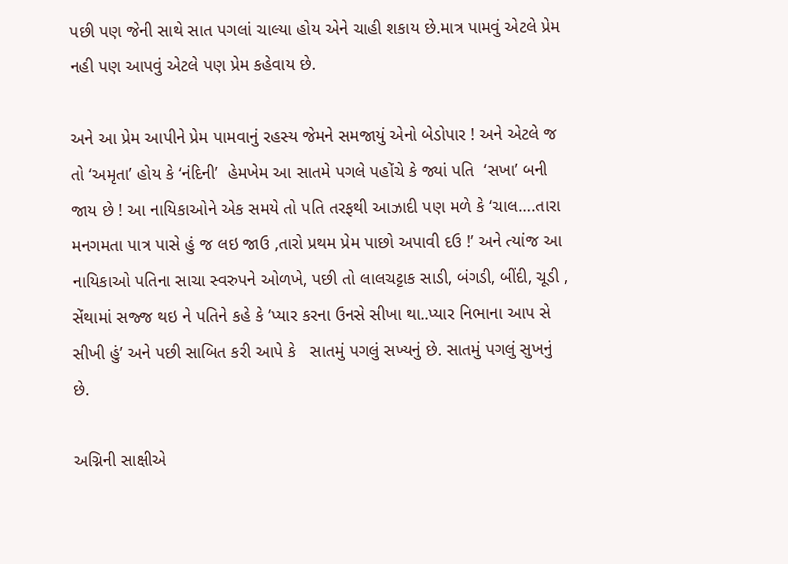પછી પણ જેની સાથે સાત પગલાં ચાલ્યા હોય એને ચાહી શકાય છે.માત્ર પામવું એટલે પ્રેમ નહી પણ આપવું એટલે પણ પ્રેમ કહેવાય છે.

અને આ પ્રેમ આપીને પ્રેમ પામવાનું રહસ્ય જેમને સમજાયું એનો બેડોપાર ! અને એટલે જ તો ‘અમૃતા’ હોય કે ‘નંદિની’  હેમખેમ આ સાતમે પગલે પહોંચે કે જ્યાં પતિ  ‘સખા’ બની જાય છે ! આ નાયિકાઓને એક સમયે તો પતિ તરફથી આઝાદી પણ મળે કે ‘ચાલ….તારા મનગમતા પાત્ર પાસે હું જ લઇ જાઉ ,તારો પ્રથમ પ્રેમ પાછો અપાવી દઉ !’ અને ત્યાંજ આ નાયિકાઓ પતિના સાચા સ્વરુપને ઓળખે, પછી તો લાલચટ્ટાક સાડી, બંગડી, બીંદી, ચૂડી , સેંથામાં સજ્જ થઇ ને પતિને કહે કે ’પ્યાર કરના ઉનસે સીખા થા..પ્યાર નિભાના આપ સે સીખી હું’ અને પછી સાબિત કરી આપે કે   સાતમું પગલું સખ્યનું છે. સાતમું પગલું સુખનું છે.

અગ્નિની સાક્ષીએ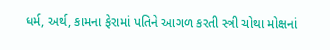ધર્મ, અર્થ, કામના ફેરામાં પતિને આગળ કરતી સ્ત્રી ચોથા મોક્ષનાં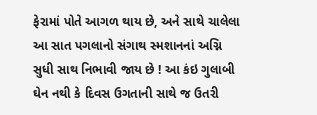ફેરામાં પોતે આગળ થાય છે, અને સાથે ચાલેલા આ સાત પગલાનો સંગાથ સ્મશાનનાં અગ્નિ સુધી સાથ નિભાવી જાય છે ! આ કંઇ ગુલાબી ઘેન નથી કે દિવસ ઉગતાની સાથે જ ઉતરી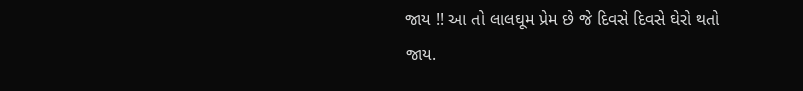જાય !! આ તો લાલઘૂમ પ્રેમ છે જે દિવસે દિવસે ઘેરો થતો જાય.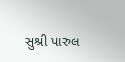સુશ્રી પારુલ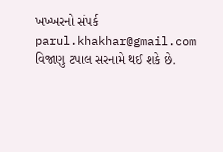ખખ્ખરનો સંપર્ક parul.khakhar@gmail.com વિજાણુ ટપાલ સરનામે થઈ શકે છે.